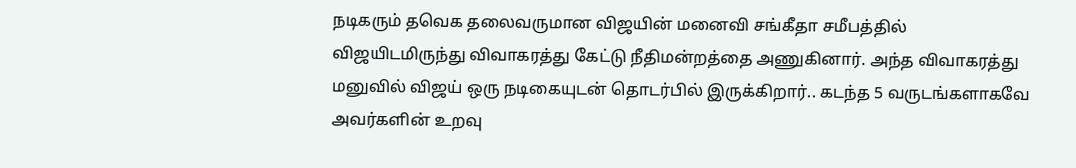நடிகரும் தவெக தலைவருமான விஜயின் மனைவி சங்கீதா சமீபத்தில் விஜயிடமிருந்து விவாகரத்து கேட்டு நீதிமன்றத்தை அணுகினார். அந்த விவாகரத்து மனுவில் விஜய் ஒரு நடிகையுடன் தொடர்பில் இருக்கிறார்.. கடந்த 5 வருடங்களாகவே அவர்களின் உறவு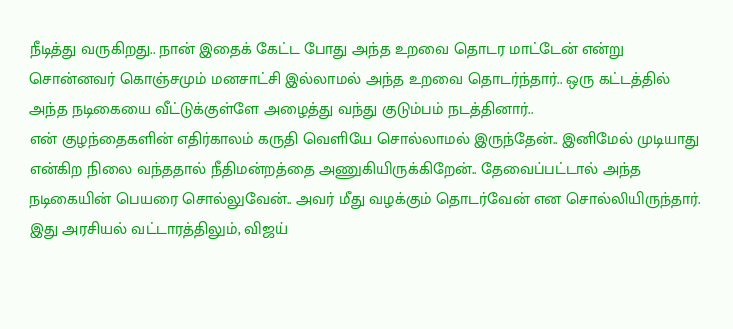நீடித்து வருகிறது.. நான் இதைக் கேட்ட போது அந்த உறவை தொடர மாட்டேன் என்று சொன்னவர் கொஞ்சமும் மனசாட்சி இல்லாமல் அந்த உறவை தொடர்ந்தார்.. ஒரு கட்டத்தில் அந்த நடிகையை வீட்டுக்குள்ளே அழைத்து வந்து குடும்பம் நடத்தினார்..
என் குழந்தைகளின் எதிர்காலம் கருதி வெளியே சொல்லாமல் இருந்தேன்.. இனிமேல் முடியாது என்கிற நிலை வந்ததால் நீதிமன்றத்தை அணுகியிருக்கிறேன்.. தேவைப்பட்டால் அந்த நடிகையின் பெயரை சொல்லுவேன்.. அவர் மீது வழக்கும் தொடர்வேன் என சொல்லியிருந்தார்.
இது அரசியல் வட்டாரத்திலும், விஜய்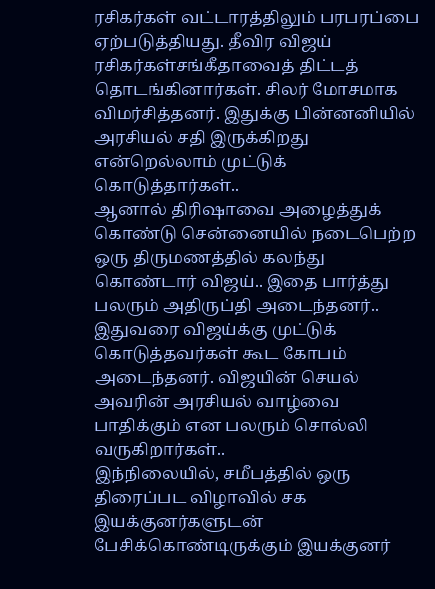ரசிகர்கள் வட்டாரத்திலும் பரபரப்பை ஏற்படுத்தியது. தீவிர விஜய் ரசிகர்கள்சங்கீதாவைத் திட்டத் தொடங்கினார்கள். சிலர் மோசமாக விமர்சித்தனர். இதுக்கு பின்னனியில் அரசியல் சதி இருக்கிறது என்றெல்லாம் முட்டுக் கொடுத்தார்கள்..
ஆனால் திரிஷாவை அழைத்துக் கொண்டு சென்னையில் நடைபெற்ற ஒரு திருமணத்தில் கலந்து கொண்டார் விஜய்.. இதை பார்த்து பலரும் அதிருப்தி அடைந்தனர்.. இதுவரை விஜய்க்கு முட்டுக் கொடுத்தவர்கள் கூட கோபம் அடைந்தனர். விஜயின் செயல் அவரின் அரசியல் வாழ்வை பாதிக்கும் என பலரும் சொல்லி வருகிறார்கள்..
இந்நிலையில், சமீபத்தில் ஒரு திரைப்பட விழாவில் சக இயக்குனர்களுடன் பேசிக்கொண்டிருக்கும் இயக்குனர்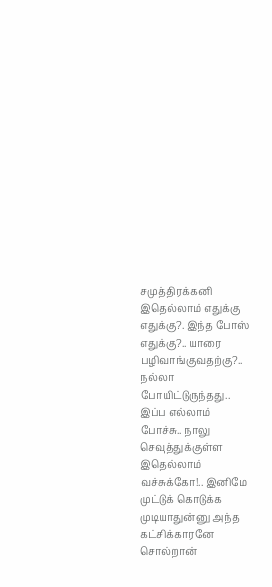சமுத்திரக்கனி இதெல்லாம் எதுக்கு எதுக்கு?. இந்த போஸ் எதுக்கு?.. யாரை பழிவாங்குவதற்கு?.. நல்லா போயிட்டுருந்தது.. இப்ப எல்லாம் போச்சு.. நாலு செவுத்துக்குள்ள இதெல்லாம் வச்சுக்கோ!.. இனிமே முட்டுக் கொடுக்க முடியாதுன்னு அந்த கட்சிக்காரனே சொல்றான்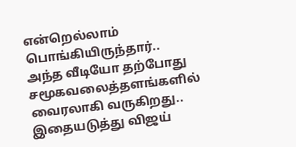என்றெல்லாம் பொங்கியிருந்தார்..
அந்த வீடியோ தற்போது சமூகவலைத்தளங்களில் வைரலாகி வருகிறது.. இதையடுத்து விஜய்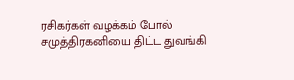ரசிகர்கள் வழக்கம் போல் சமுத்திரகனியை திட்ட துவங்கி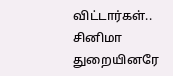விட்டார்கள்..
சினிமா துறையினரே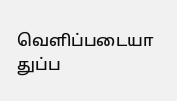வெளிப்படையா துப்ப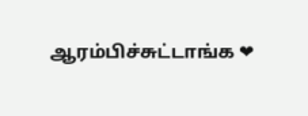ஆரம்பிச்சுட்டாங்க ❤